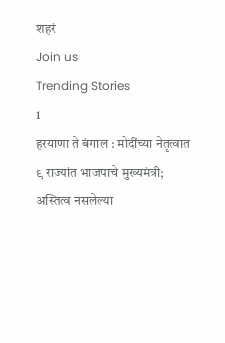शहरं
Join us
Trending Stories
1
हरयाणा ते बंगाल : मोदींच्या नेतृत्वात ९ राज्यांत भाजपाचे मुख्यमंत्री; अस्तित्व नसलेल्या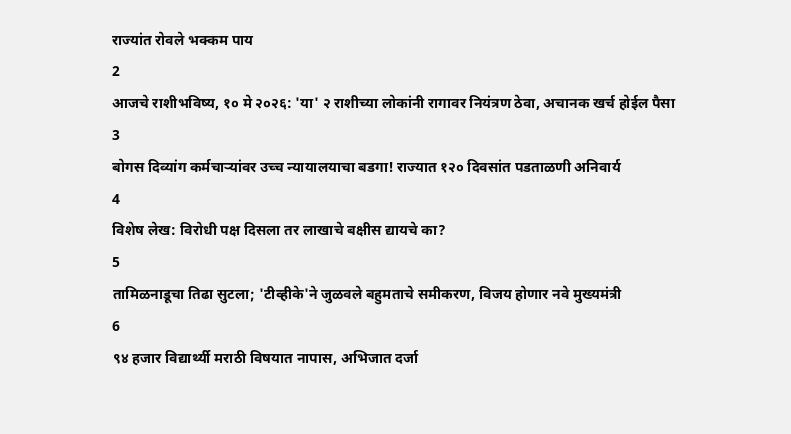राज्यांत रोवले भक्कम पाय
2
आजचे राशीभविष्य, १० मे २०२६: 'या' २ राशीच्या लोकांनी रागावर नियंत्रण ठेवा, अचानक खर्च होईल पैसा
3
बोगस दिव्यांग कर्मचाऱ्यांवर उच्च न्यायालयाचा बडगा! राज्यात १२० दिवसांत पडताळणी अनिवार्य
4
विशेष लेख: विरोधी पक्ष दिसला तर लाखाचे बक्षीस द्यायचे का?
5
तामिळनाडूचा तिढा सुटला; 'टीव्हीके'ने जुळवले बहुमताचे समीकरण, विजय होणार नवे मुख्यमंत्री
6
९४ हजार विद्यार्थ्यी मराठी विषयात नापास, अभिजात दर्जा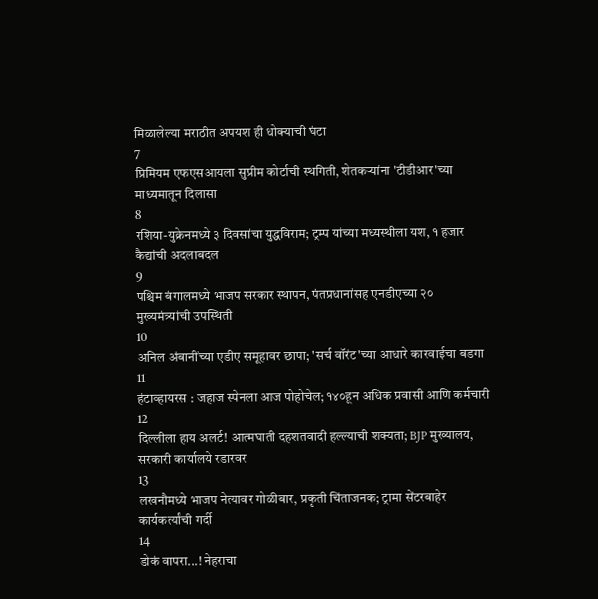मिळालेल्या मराठीत अपयश ही धोक्याची घंटा
7
प्रिमियम एफएसआयला सुप्रीम कोर्टाची स्थगिती, शेतकऱ्यांना 'टीडीआर'च्या माध्यमातून दिलासा
8
रशिया-युक्रेनमध्ये ३ दिवसांचा युद्धविराम; ट्रम्प यांच्या मध्यस्थीला यश, १ हजार कैद्यांची अदलाबदल
9
पश्चिम बंगालमध्ये भाजप सरकार स्थापन, पंतप्रधानांसह एनडीएच्या २० मुख्यमंत्र्यांची उपस्थिती
10
अनिल अंबानींच्या एडीए समूहावर छापा; 'सर्च वॉरंट'च्या आधारे कारवाईचा बडगा
11
हंटाव्हायरस : जहाज स्पेनला आज पोहोचेल; १४०हून अधिक प्रवासी आणि कर्मचारी
12
दिल्लीला हाय अलर्ट! आत्मघाती दहशतवादी हल्ल्याची शक्यता; BJP मुख्यालय, सरकारी कार्यालये रडारवर
13
लखनौमध्ये भाजप नेत्यावर गोळीबार, प्रकृती चिंताजनक; ट्रामा सेंटरबाहेर कार्यकर्त्यांची गर्दी
14
डोकं वापरा...! नेहराचा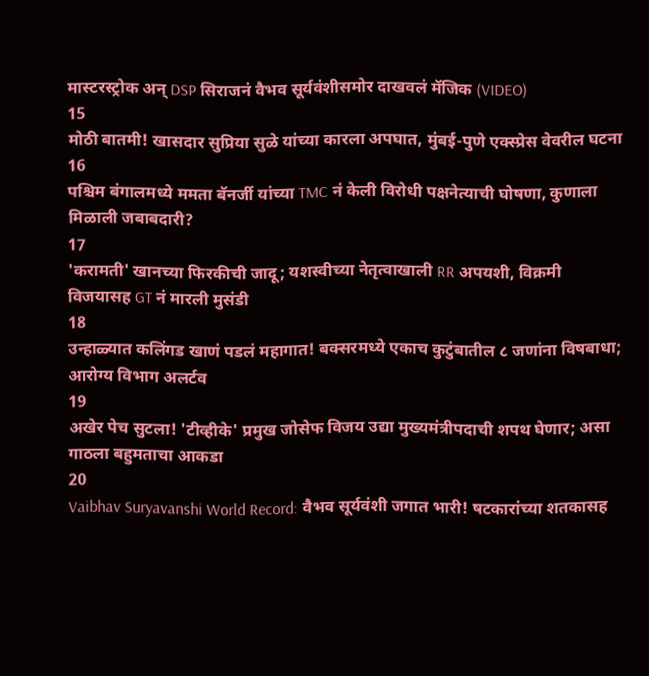मास्टरस्ट्रोक अन् DSP सिराजनं वैभव सूर्यवंशीसमोर दाखवलं मॅजिक (VIDEO)
15
मोठी बातमी! खासदार सुप्रिया सुळे यांच्या कारला अपघात, मुंबई-पुणे एक्स्प्रेस वेवरील घटना
16
पश्चिम बंगालमध्ये ममता बॅनर्जी यांच्या TMC नं केली विरोधी पक्षनेत्याची घोषणा, कुणाला मिळाली जबाबदारी?
17
'करामती' खानच्या फिरकीची जादू; यशस्वीच्या नेतृत्वाखाली RR अपयशी, विक्रमी विजयासह GT नं मारली मुसंडी
18
उन्हाळ्यात कलिंगड खाणं पडलं महागात! बक्सरमध्ये एकाच कुटुंबातील ८ जणांना विषबाधा; आरोग्य विभाग अलर्टव
19
अखेर पेच सुटला! 'टीव्हीके' प्रमुख जोसेफ विजय उद्या मुख्यमंत्रीपदाची शपथ घेणार; असा गाठला बहुमताचा आकडा
20
Vaibhav Suryavanshi World Record: वैभव सूर्यवंशी जगात भारी! षटकारांच्या शतकासह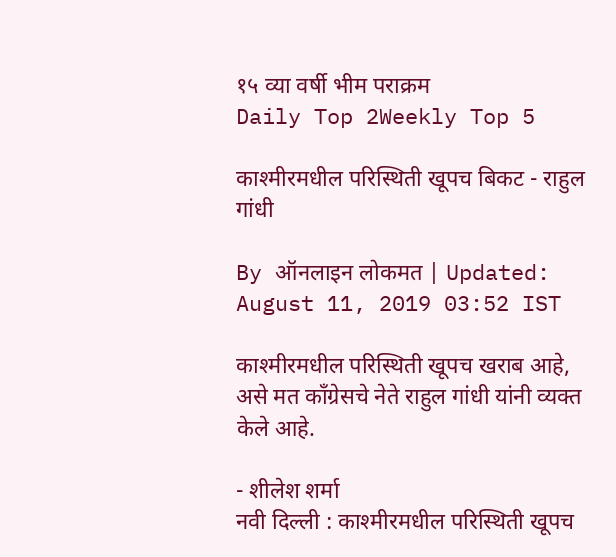१५ व्या वर्षी भीम पराक्रम
Daily Top 2Weekly Top 5

काश्मीरमधील परिस्थिती खूपच बिकट - राहुल गांधी

By ऑनलाइन लोकमत | Updated: August 11, 2019 03:52 IST

काश्मीरमधील परिस्थिती खूपच खराब आहे, असे मत काँग्रेसचे नेते राहुल गांधी यांनी व्यक्त केले आहे.

- शीलेश शर्मा
नवी दिल्ली : काश्मीरमधील परिस्थिती खूपच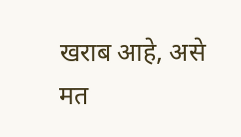खराब आहे, असे मत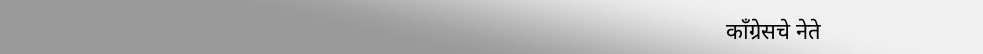काँग्रेसचे नेते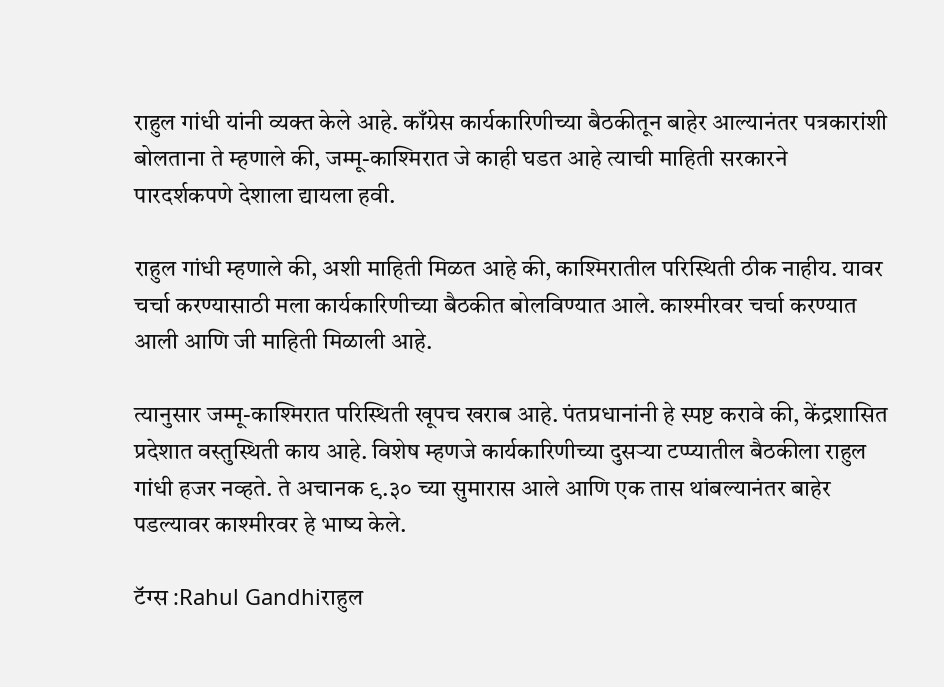राहुल गांधी यांनी व्यक्त केले आहे. काँग्रेस कार्यकारिणीच्या बैठकीतून बाहेर आल्यानंतर पत्रकारांशी बोलताना ते म्हणाले की, जम्मू-काश्मिरात जे काही घडत आहे त्याची माहिती सरकारने पारदर्शकपणे देशाला द्यायला हवी.

राहुल गांधी म्हणाले की, अशी माहिती मिळत आहे की, काश्मिरातील परिस्थिती ठीक नाहीय. यावर चर्चा करण्यासाठी मला कार्यकारिणीच्या बैठकीत बोलविण्यात आले. काश्मीरवर चर्चा करण्यात आली आणि जी माहिती मिळाली आहे.

त्यानुसार जम्मू-काश्मिरात परिस्थिती खूपच खराब आहे. पंतप्रधानांनी हे स्पष्ट करावे की, केंद्रशासित प्रदेशात वस्तुस्थिती काय आहे. विशेष म्हणजे कार्यकारिणीच्या दुसऱ्या टप्प्यातील बैठकीला राहुल गांधी हजर नव्हते. ते अचानक ९.३० च्या सुमारास आले आणि एक तास थांबल्यानंतर बाहेर पडल्यावर काश्मीरवर हे भाष्य केले.

टॅग्स :Rahul Gandhiराहुल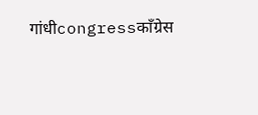गांधीcongressकाँग्रेस